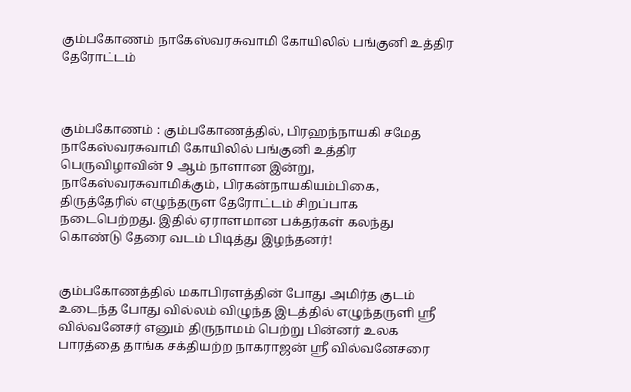கும்பகோணம் நாகேஸ்வரசுவாமி கோயிலில் பங்குனி உத்திர தேரோட்டம்



கும்பகோணம் : கும்பகோணத்தில், பிரஹந்நாயகி சமேத நாகேஸ்வரசுவாமி கோயிலில் பங்குனி உத்திர பெருவிழாவின் 9 ஆம் நாளான இன்று, நாகேஸ்வரசுவாமிக்கும், பிரகன்நாயகியம்பிகை, திருத்தேரில் எழுந்தருள தேரோட்டம் சிறப்பாக நடைபெற்றது. இதில் ஏராளமான பக்தர்கள் கலந்து கொண்டு தேரை வடம் பிடித்து இழந்தனர்!


கும்பகோணத்தில் மகாபிரளத்தின் போது அமிர்த குடம் உடைந்த போது வில்லம் விழுந்த இடத்தில் எழுந்தருளி ஸ்ரீ வில்வனேசர் எனும் திருநாமம் பெற்று பின்னர் உலக பாரத்தை தாங்க சக்தியற்ற நாகராஜன் ஸ்ரீ வில்வனேசரை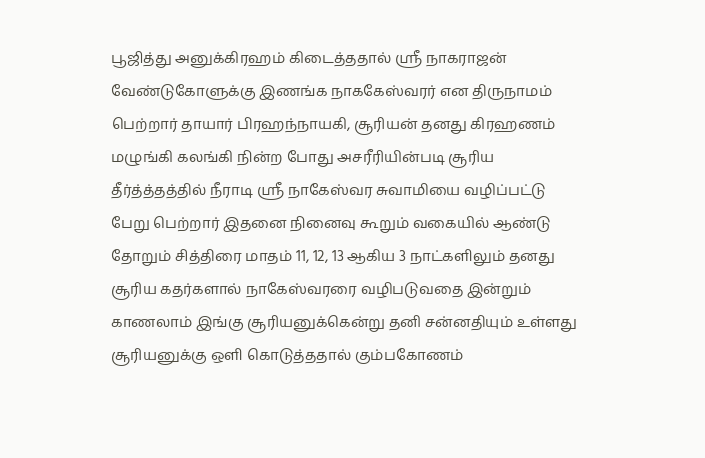பூஜித்து அனுக்கிரஹம் கிடைத்ததால் ஸ்ரீ நாகராஜன் வேண்டுகோளுக்கு இணங்க நாககேஸ்வரர் என திருநாமம் பெற்றார் தாயார் பிரஹந்நாயகி, சூரியன் தனது கிரஹணம் மழுங்கி கலங்கி நின்ற போது அசரீரியின்படி சூரிய தீர்த்த்தத்தில் நீராடி ஸ்ரீ நாகேஸ்வர சுவாமியை வழிப்பட்டு பேறு பெற்றார் இதனை நினைவு கூறும் வகையில் ஆண்டு தோறும் சித்திரை மாதம் 11, 12, 13 ஆகிய 3 நாட்களிலும் தனது சூரிய கதர்களால் நாகேஸ்வரரை வழிபடுவதை இன்றும் காணலாம் இங்கு சூரியனுக்கென்று தனி சன்னதியும் உள்ளது சூரியனுக்கு ஒளி கொடுத்ததால் கும்பகோணம்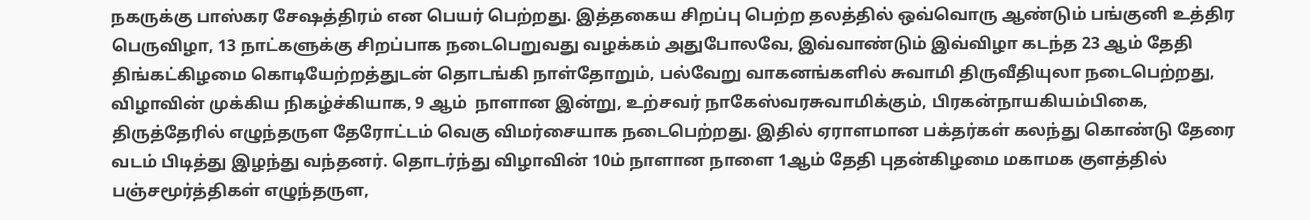நகருக்கு பாஸ்கர சேஷத்திரம் என பெயர் பெற்றது. இத்தகைய சிறப்பு பெற்ற தலத்தில் ஒவ்வொரு ஆண்டும் பங்குனி உத்திர பெருவிழா, 13 நாட்களுக்கு சிறப்பாக நடைபெறுவது வழக்கம் அதுபோலவே, இவ்வாண்டும் இவ்விழா கடந்த 23 ஆம் தேதி திங்கட்கிழமை கொடியேற்றத்துடன் தொடங்கி நாள்தோறும், பல்வேறு வாகனங்களில் சுவாமி திருவீதியுலா நடைபெற்றது, விழாவின் முக்கிய நிகழ்ச்கியாக, 9 ஆம்  நாளான இன்று, உற்சவர் நாகேஸ்வரசுவாமிக்கும், பிரகன்நாயகியம்பிகை, திருத்தேரில் எழுந்தருள தேரோட்டம் வெகு விமர்சையாக நடைபெற்றது. இதில் ஏராளமான பக்தர்கள் கலந்து கொண்டு தேரை வடம் பிடித்து இழந்து வந்தனர். தொடர்ந்து விழாவின் 10ம் நாளான நாளை 1ஆம் தேதி புதன்கிழமை மகாமக குளத்தில் பஞ்சமூர்த்திகள் எழுந்தருள,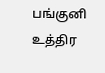பங்குனி உத்திர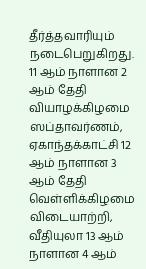தீர்த்தவாரியும் நடைபெறுகிறது. 11 ஆம் நாளான 2 ஆம் தேதி வியாழக்கிழமை ஸப்தாவர்ணம், ஏகாந்தக்காட்சி 12 ஆம் நாளான 3 ஆம் தேதி வெள்ளிக்கிழமை விடையாற்றி, வீதியுலா 13 ஆம் நாளான 4 ஆம்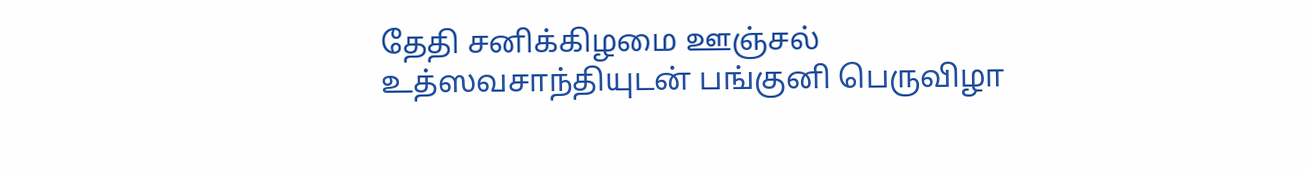தேதி சனிக்கிழமை ஊஞ்சல் உத்ஸவசாந்தியுடன் பங்குனி பெருவிழா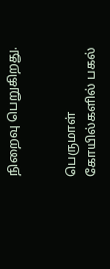நிறைவு பெறுகிறது.


பெருமாள் கோயில்களில் பகல்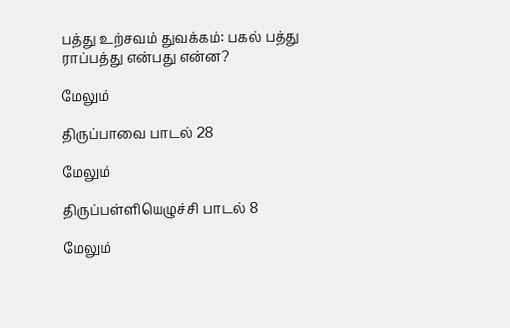பத்து உற்சவம் துவக்கம்: பகல் பத்து ராப்பத்து என்பது என்ன?

மேலும்

திருப்பாவை பாடல் 28

மேலும்

திருப்பள்ளியெழுச்சி பாடல் 8

மேலும்